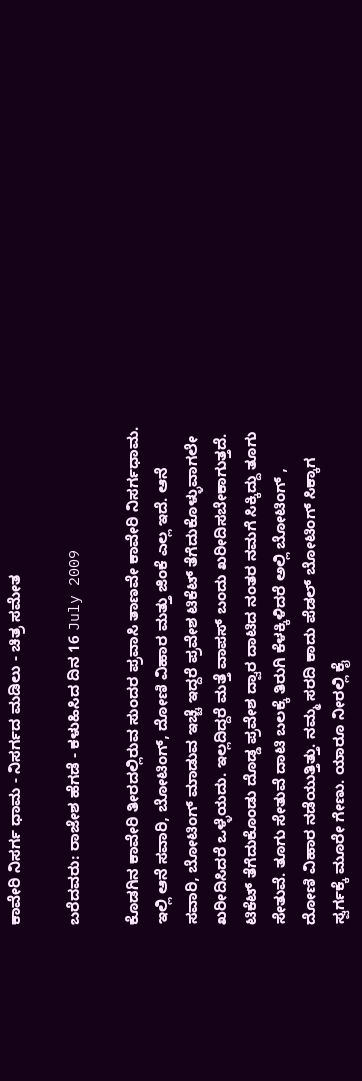ಕಾವೇರಿ ನಿಸರ್ಗ ಧಾಮ - ನಿಸರ್ಗದ ಮಡಿಲು - ಚಿತ್ರ ಸಮೇತ

ಬರೆದವರು: ರಾಜೇಶ ಹೆಗಡೆ - ಕಳುಹಿಸಿದ ದಿನ 16 July 2009

ಕೊಡಗಿನ ಕಾವೇರಿ ತೀರದಲ್ಲಿರುವ ಸುಂದರ ಪ್ರವಾಸಿ ತಾಣವೇ ಕಾವೇರಿ ನಿಸರ್ಗಧಾಮ. ಇಲ್ಲಿ ಆನೆ ಸವಾರಿ, ಬೋಟಿಂಗ್, ದೋಣಿ ವಿಹಾರ ಮತ್ತು ಜಿಂಕೆ ಎಲ್ಲ ಇದೆ. ಆನೆ ಸವಾರಿ, ಬೋಟಿಂಗ್ ಮಾಡುವ ಇಚ್ಚೆ ಇದ್ದರೆ ಪ್ರವೇಶ ಟಿಕೆಟ್ ತೆಗೆದುಕೊಳ್ಳುವಾಗಲೇ ಖರೀದಿಸಿದರೆ ಒಳ್ಳೆಯದು. ಇಲ್ಲದಿದ್ದರೆ ಮತ್ತೆ ವಾಪಸ್ ಬಂದು ಖರೀದಿಸಬೇಕಾಗುತ್ತದೆ.
ಟಿಕೆಟ್ ತೆಗೆದುಕೊಂಡು ದೊಡ್ಡ ಪ್ರವೇಶ ದ್ವಾರ ದಾಟಿದ ನಂತರ ನಮಗೆ ಸಿಕ್ಕಿದ್ದು ತೂಗು ಸೇತುವೆ. ತೂಗು ಸೇತುವೆ ದಾಟಿ ಬಲಕ್ಕೆ ತಿರುಗಿ ಕೆಳಕ್ಕಿಳಿದರೆ ಅಲ್ಲಿ ಬೋಟಿಂಗ್ , ದೋಣಿ ವಿಹಾರ ನಡೆಯುತ್ತಿತ್ತು. ನಮ್ಮ ಸರದಿ ಕಾದು ಪೆಡಲ್ ಬೋಟಿಂಗ್ ಸಿಕ್ಕಾಗ ಸ್ವರ್ಗಕ್ಕೆ ಮೂರೇ ಗೇಣು. ಯಾರೂ ನೀರಲ್ಲಿ ಕೈ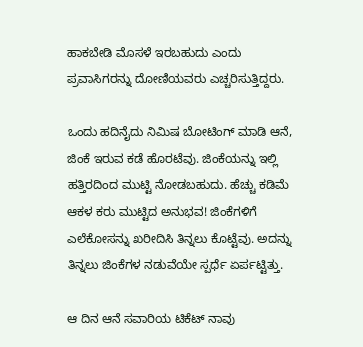ಹಾಕಬೇಡಿ ಮೊಸಳೆ ಇರಬಹುದು ಎಂದು ಪ್ರವಾಸಿಗರನ್ನು ದೋಣಿಯವರು ಎಚ್ಚರಿಸುತ್ತಿದ್ದರು.

ಒಂದು ಹದಿನೈದು ನಿಮಿಷ ಬೋಟಿಂಗ್ ಮಾಡಿ ಆನೆ, ಜಿಂಕೆ ಇರುವ ಕಡೆ ಹೊರಟೆವು. ಜಿಂಕೆಯನ್ನು ಇಲ್ಲಿ ಹತ್ತಿರದಿಂದ ಮುಟ್ಟಿ ನೋಡಬಹುದು. ಹೆಚ್ಚು ಕಡಿಮೆ ಆಕಳ ಕರು ಮುಟ್ಟಿದ ಅನುಭವ! ಜಿಂಕೆಗಳಿಗೆ ಎಲೆಕೋಸನ್ನು ಖರೀದಿಸಿ ತಿನ್ನಲು ಕೊಟ್ಟೆವು. ಅದನ್ನು ತಿನ್ನಲು ಜಿಂಕೆಗಳ ನಡುವೆಯೇ ಸ್ಪರ್ಧೆ ಏರ್ಪಟ್ಟಿತ್ತು.

ಆ ದಿನ ಆನೆ ಸವಾರಿಯ ಟಿಕೆಟ್ ನಾವು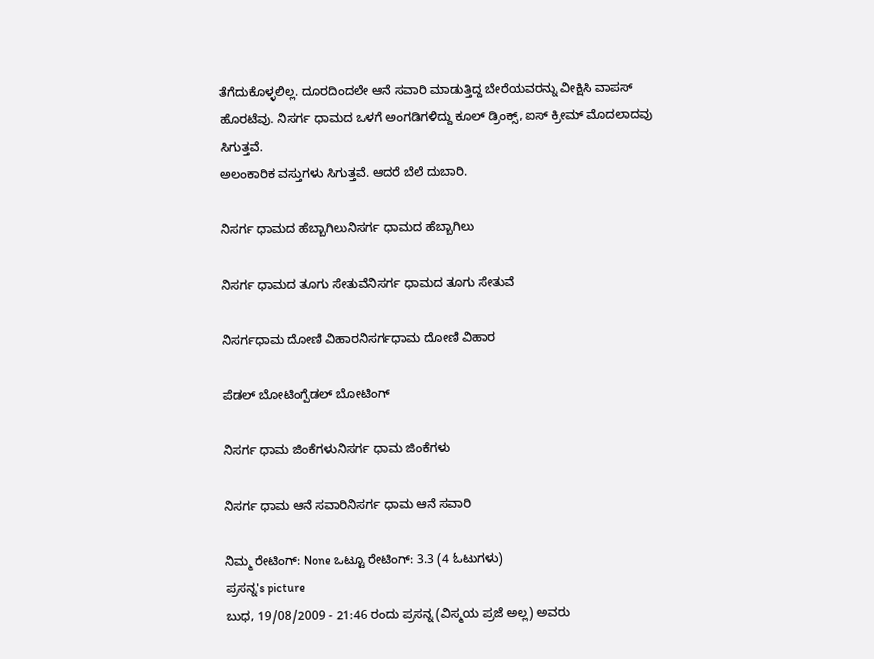ತೆಗೆದುಕೊಳ್ಳಲಿಲ್ಲ. ದೂರದಿಂದಲೇ ಆನೆ ಸವಾರಿ ಮಾಡುತ್ತಿದ್ದ ಬೇರೆಯವರನ್ನು ವೀಕ್ಷಿಸಿ ವಾಪಸ್ ಹೊರಟೆವು. ನಿಸರ್ಗ ಧಾಮದ ಒಳಗೆ ಅಂಗಡಿಗಳಿದ್ದು ಕೂಲ್ ಡ್ರಿಂಕ್ಸ್, ಐಸ್ ಕ್ರೀಮ್ ಮೊದಲಾದವು ಸಿಗುತ್ತವೆ.
ಅಲಂಕಾರಿಕ ವಸ್ತುಗಳು ಸಿಗುತ್ತವೆ. ಆದರೆ ಬೆಲೆ ದುಬಾರಿ.

ನಿಸರ್ಗ ಧಾಮದ ಹೆಬ್ಬಾಗಿಲುನಿಸರ್ಗ ಧಾಮದ ಹೆಬ್ಬಾಗಿಲು

ನಿಸರ್ಗ ಧಾಮದ ತೂಗು ಸೇತುವೆನಿಸರ್ಗ ಧಾಮದ ತೂಗು ಸೇತುವೆ

ನಿಸರ್ಗಧಾಮ ದೋಣಿ ವಿಹಾರನಿಸರ್ಗಧಾಮ ದೋಣಿ ವಿಹಾರ

ಪೆಡಲ್ ಬೋಟಿಂಗ್ಪೆಡಲ್ ಬೋಟಿಂಗ್

ನಿಸರ್ಗ ಧಾಮ ಜಿಂಕೆಗಳುನಿಸರ್ಗ ಧಾಮ ಜಿಂಕೆಗಳು

ನಿಸರ್ಗ ಧಾಮ ಆನೆ ಸವಾರಿನಿಸರ್ಗ ಧಾಮ ಆನೆ ಸವಾರಿ

ನಿಮ್ಮ ರೇಟಿಂಗ್: None ಒಟ್ಟೂ ರೇಟಿಂಗ್: 3.3 (4 ಓಟುಗಳು)
ಪ್ರಸನ್ನ's picture
ಬುಧ, 19/08/2009 - 21:46 ರಂದು ಪ್ರಸನ್ನ (ವಿಸ್ಮಯ ಪ್ರಜೆ ಅಲ್ಲ) ಅವರು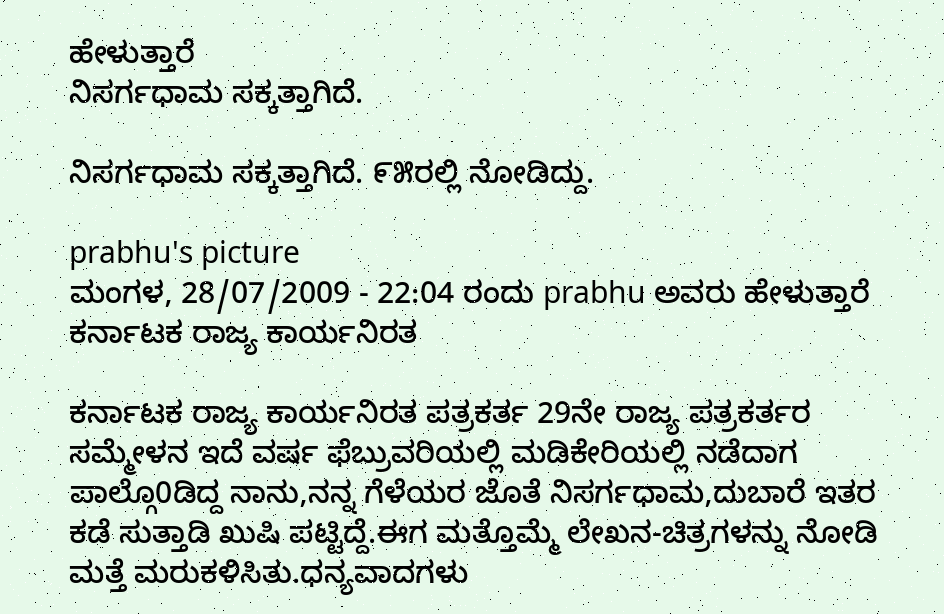ಹೇಳುತ್ತಾರೆ
ನಿಸರ್ಗಧಾಮ ಸಕ್ಕತ್ತಾಗಿದೆ.

ನಿಸರ್ಗಧಾಮ ಸಕ್ಕತ್ತಾಗಿದೆ. ೯೫ರಲ್ಲಿ ನೋಡಿದ್ದು.

prabhu's picture
ಮಂಗಳ, 28/07/2009 - 22:04 ರಂದು prabhu ಅವರು ಹೇಳುತ್ತಾರೆ
ಕರ್ನಾಟಕ ರಾಜ್ಯ ಕಾರ್ಯನಿರತ

ಕರ್ನಾಟಕ ರಾಜ್ಯ ಕಾರ್ಯನಿರತ ಪತ್ರಕರ್ತ 29ನೇ ರಾಜ್ಯ ಪತ್ರಕರ್ತರ ಸಮ್ಮೇಳನ ಇದೆ ವರ್ಷ ಫೆಬ್ರುವರಿಯಲ್ಲಿ ಮಡಿಕೇರಿಯಲ್ಲಿ ನಡೆದಾಗ ಪಾಲ್ಗೊ0ಡಿದ್ದ ನಾನು,ನನ್ನ ಗೆಳೆಯರ ಜೊತೆ ನಿಸರ್ಗಧಾಮ,ದುಬಾರೆ ಇತರ ಕಡೆ ಸುತ್ತಾಡಿ ಖುಷಿ ಪಟ್ಟಿದ್ದೆ.ಈಗ ಮತ್ತೊಮ್ಮೆ ಲೇಖನ-ಚಿತ್ರಗಳನ್ನು ನೋಡಿ ಮತ್ತೆ ಮರುಕಳಿಸಿತು.ಧನ್ಯವಾದಗಳು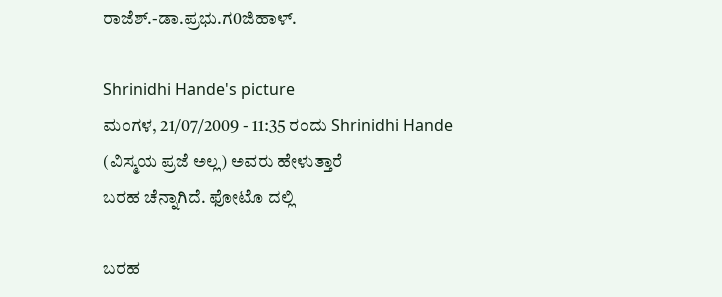ರಾಜೆಶ್.-ಡಾ.ಪ್ರಭು.ಗ0ಜಿಹಾಳ್.

Shrinidhi Hande's picture
ಮಂಗಳ, 21/07/2009 - 11:35 ರಂದು Shrinidhi Hande (ವಿಸ್ಮಯ ಪ್ರಜೆ ಅಲ್ಲ) ಅವರು ಹೇಳುತ್ತಾರೆ
ಬರಹ ಚೆನ್ನಾಗಿದೆ. ಫೋಟೊ ದಲ್ಲಿ

ಬರಹ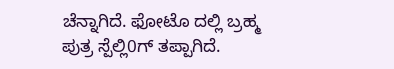ಚೆನ್ನಾಗಿದೆ. ಫೋಟೊ ದಲ್ಲಿ ಬ್ರಹ್ಮ ಪುತ್ರ ಸ್ಪೆಲ್ಲಿ0ಗ್ ತಪ್ಪಾಗಿದೆ.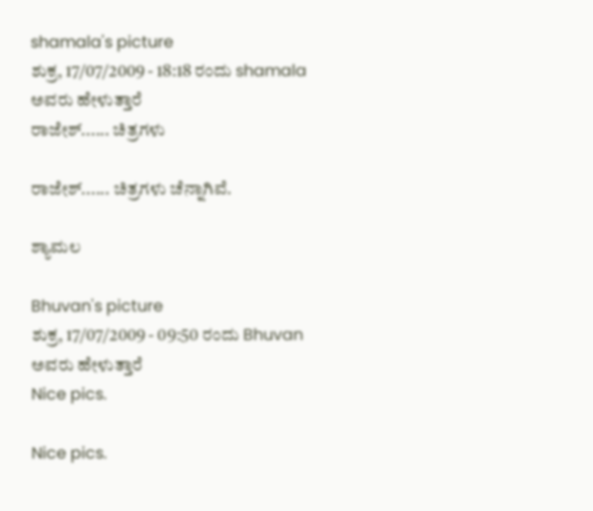shamala's picture
ಶುಕ್ರ, 17/07/2009 - 18:18 ರಂದು shamala ಅವರು ಹೇಳುತ್ತಾರೆ
ರಾಜೇಶ್...... ಚಿತ್ರಗಳು

ರಾಜೇಶ್...... ಚಿತ್ರಗಳು ಚೆನ್ನಾಗಿವೆ.

ಶ್ಯಾಮಲ

Bhuvan's picture
ಶುಕ್ರ, 17/07/2009 - 09:50 ರಂದು Bhuvan ಅವರು ಹೇಳುತ್ತಾರೆ
Nice pics.

Nice pics.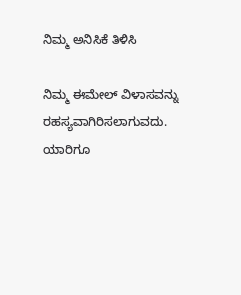ನಿಮ್ಮ ಅನಿಸಿಕೆ ತಿಳಿಸಿ

ನಿಮ್ಮ ಈಮೇಲ್ ವಿಳಾಸವನ್ನು ರಹಸ್ಯವಾಗಿರಿಸಲಾಗುವದು. ಯಾರಿಗೂ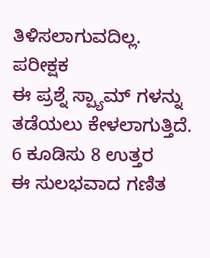ತಿಳಿಸಲಾಗುವದಿಲ್ಲ.
ಪರೀಕ್ಷಕ
ಈ ಪ್ರಶ್ನೆ ಸ್ಪ್ಯಾಮ್ ಗಳನ್ನು ತಡೆಯಲು ಕೇಳಲಾಗುತ್ತಿದೆ.
6 ಕೂಡಿಸು 8 ಉತ್ತರ
ಈ ಸುಲಭವಾದ ಗಣಿತ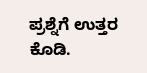ಪ್ರಶ್ನೆಗೆ ಉತ್ತರ ಕೊಡಿ.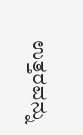ಉತ್ತರವನ್ನು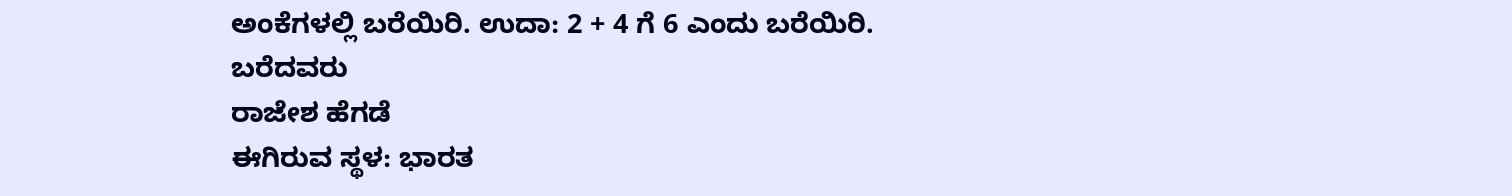ಅಂಕೆಗಳಲ್ಲಿ ಬರೆಯಿರಿ. ಉದಾ: 2 + 4 ಗೆ 6 ಎಂದು ಬರೆಯಿರಿ.
ಬರೆದವರು
ರಾಜೇಶ ಹೆಗಡೆ
ಈಗಿರುವ ಸ್ಥಳ: ಭಾರತ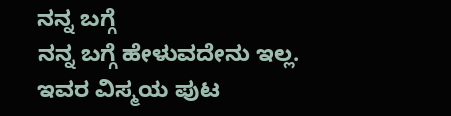ನನ್ನ ಬಗ್ಗೆ
ನನ್ನ ಬಗ್ಗೆ ಹೇಳುವದೇನು ಇಲ್ಲ.
ಇವರ ವಿಸ್ಮಯ ಪುಟ